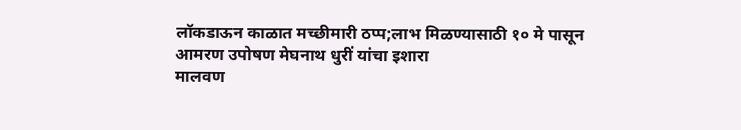लॉकडाऊन काळात मच्छीमारी ठप्प;लाभ मिळण्यासाठी १० मे पासून आमरण उपोषण मेघनाथ धुरीं यांचा इशारा
मालवण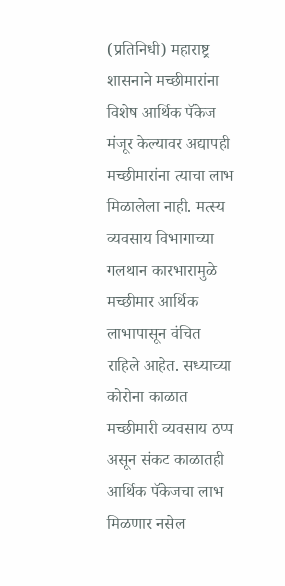(प्रतिनिधी) महाराष्ट्र शासनाने मच्छीमारांना विशेष आर्थिक पॅकेज मंजूर केल्यावर अद्यापही मच्छीमारांना त्याचा लाभ मिळालेला नाही. मत्स्य व्यवसाय विभागाच्या गलथान कारभारामुळे मच्छीमार आर्थिक लाभापासून वंचित राहिले आहेत. सध्याच्या कोरोना काळात मच्छीमारी व्यवसाय ठप्प असून संकट काळातही आर्थिक पॅकेजचा लाभ मिळणार नसेल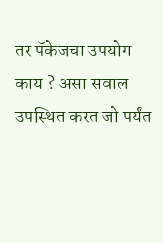तर पॅकेजचा उपयोग काय ? असा सवाल उपस्थित करत जो पर्यंत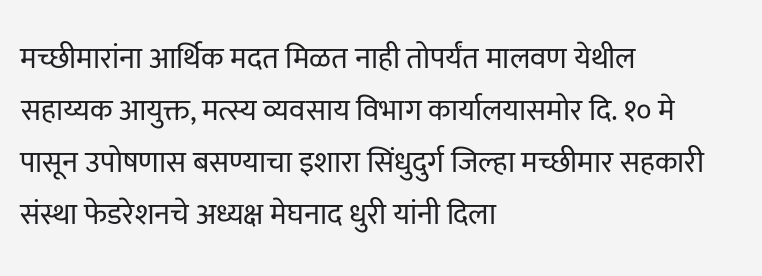मच्छीमारांना आर्थिक मदत मिळत नाही तोपर्यंत मालवण येथील सहाय्यक आयुक्त, मत्स्य व्यवसाय विभाग कार्यालयासमोर दि. १० मे पासून उपोषणास बसण्याचा इशारा सिंधुदुर्ग जिल्हा मच्छीमार सहकारी संस्था फेडरेशनचे अध्यक्ष मेघनाद धुरी यांनी दिला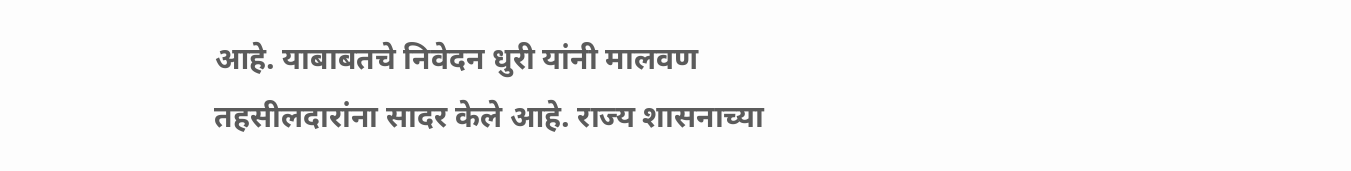आहे. याबाबतचे निवेदन धुरी यांनी मालवण तहसीलदारांना सादर केले आहे. राज्य शासनाच्या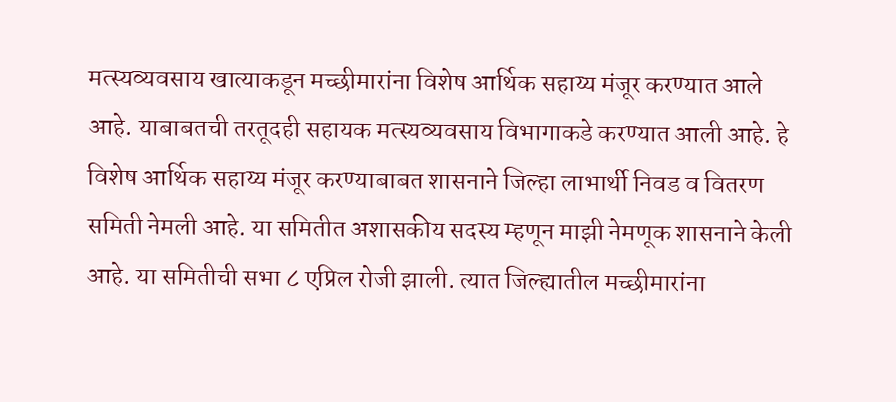मत्स्यव्यवसाय खात्याकडून मच्छीमारांना विशेष आर्थिक सहाय्य मंजूर करण्यात आले आहे. याबाबतची तरतूदही सहायक मत्स्यव्यवसाय विभागाकडे करण्यात आली आहे. हे विशेष आर्थिक सहाय्य मंजूर करण्याबाबत शासनाने जिल्हा लाभार्थी निवड व वितरण समिती नेमली आहे. या समितीत अशासकीय सदस्य म्हणून माझी नेमणूक शासनाने केली आहे. या समितीची सभा ८ एप्रिल रोजी झाली. त्यात जिल्ह्यातील मच्छीमारांना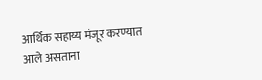आर्थिक सहाय्य मंजूर करण्यात आले असताना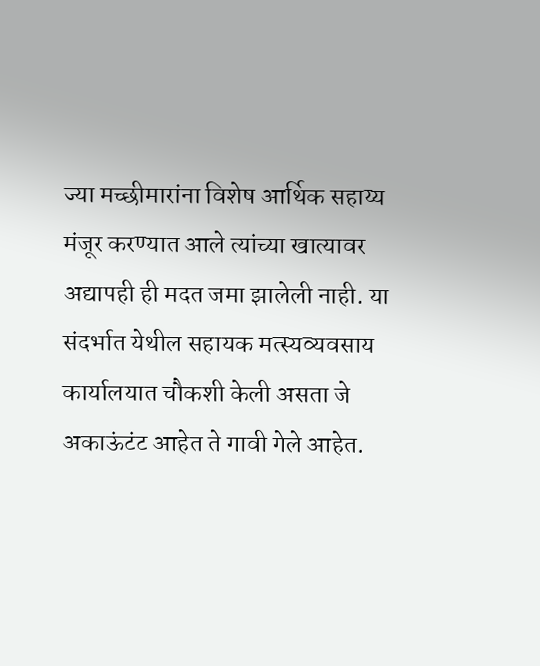ज्या मच्छीमारांना विशेष आर्थिक सहाय्य मंजूर करण्यात आले त्यांच्या खात्यावर अद्यापही ही मदत जमा झालेली नाही. या संदर्भात येथील सहायक मत्स्यव्यवसाय कार्यालयात चौकशी केली असता जे अकाऊंटंट आहेत ते गावी गेले आहेत.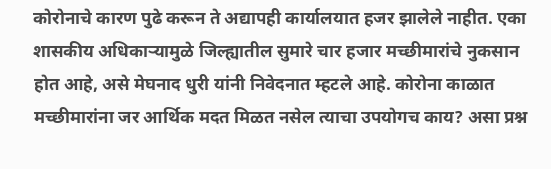कोरोनाचे कारण पुढे करून ते अद्यापही कार्यालयात हजर झालेले नाहीत. एका शासकीय अधिकाऱ्यामुळे जिल्ह्यातील सुमारे चार हजार मच्छीमारांचे नुकसान होत आहे, असे मेघनाद धुरी यांनी निवेदनात म्हटले आहे. कोरोना काळात मच्छीमारांना जर आर्थिक मदत मिळत नसेल त्याचा उपयोगच काय? असा प्रश्न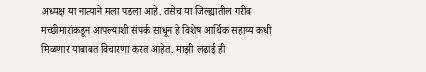अध्यक्ष या नात्याने मला पडला आहे. तसेच या जिल्ह्यातील गरीब मच्छीमारांकडून आपल्याशी संपर्क साधून हे विशेष आर्थिक सहाय्य कधी मिळणार याबाबत विचारणा करत आहेत. माझी लढाई ही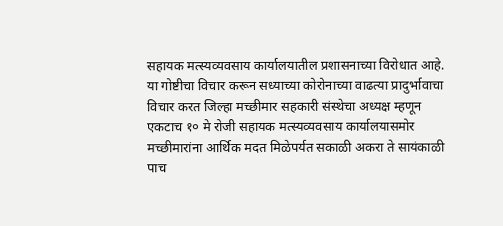सहायक मत्स्यव्यवसाय कार्यालयातील प्रशासनाच्या विरोधात आहे. या गोष्टीचा विचार करून सध्याच्या कोरोनाच्या वाढत्या प्रादुर्भावाचा विचार करत जिल्हा मच्छीमार सहकारी संस्थेचा अध्यक्ष म्हणून एकटाच १० मे रोजी सहायक मत्स्यव्यवसाय कार्यालयासमोर मच्छीमारांना आर्थिक मदत मिळेपर्यत सकाळी अकरा ते सायंकाळी पाच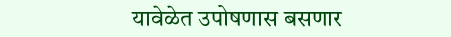यावेळेत उपोषणास बसणार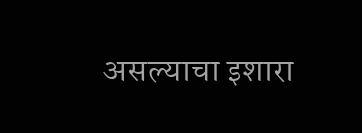असल्याचा इशारा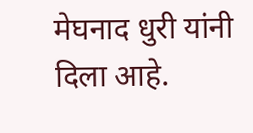मेघनाद धुरी यांनी दिला आहे.